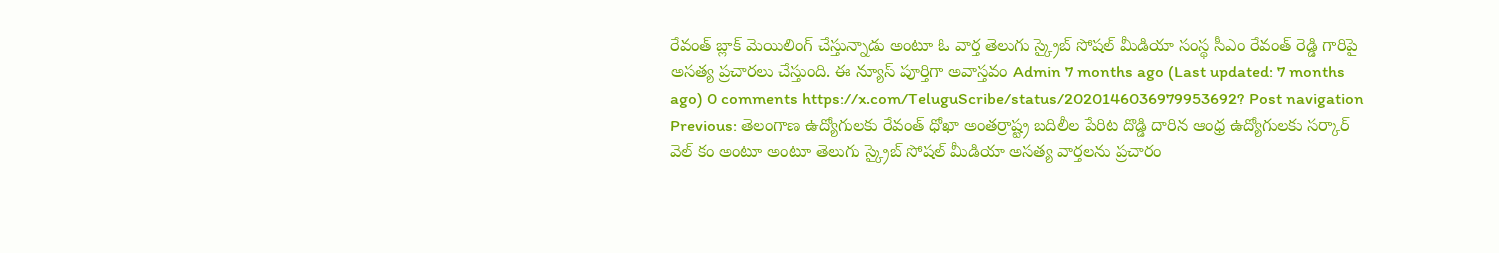రేవంత్ బ్లాక్ మెయిలింగ్ చేస్తున్నాడు అంటూ ఓ వార్త తెలుగు స్క్రైబ్ సోషల్ మీడియా సంస్థ సీఎం రేవంత్ రెడ్డి గారిపై అసత్య ప్రచారలు చేస్తుంది. ఈ న్యూస్ పూర్తిగా అవాస్తవం Admin 7 months ago (Last updated: 7 months ago) 0 comments https://x.com/TeluguScribe/status/2020146036979953692? Post navigation Previous: తెలంగాణ ఉద్యోగులకు రేవంత్ ధోఖా అంతర్రాష్ట్ర బదిలీల పేరిట దొడ్డి దారిన ఆంధ్ర ఉద్యోగులకు సర్కార్ వెల్ కం అంటూ అంటూ తెలుగు స్క్రైబ్ సోషల్ మీడియా అసత్య వార్తలను ప్రచారం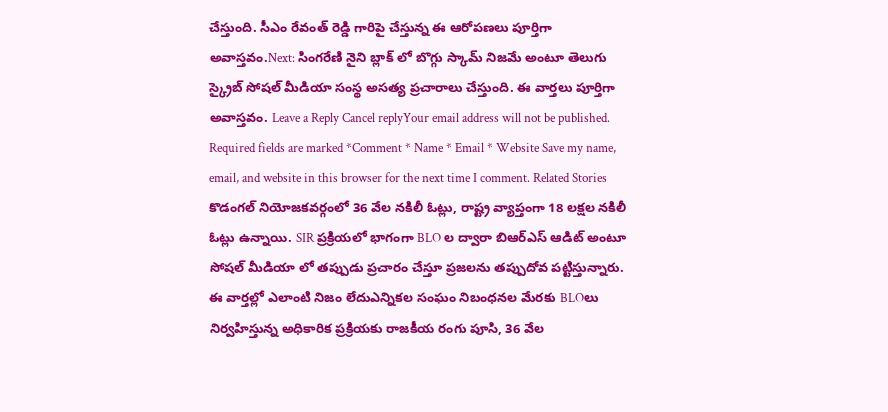చేస్తుంది. సీఎం రేవంత్ రెడ్డి గారిపై చేస్తున్న ఈ ఆరోపణలు పూర్తిగా అవాస్తవం.Next: సింగరేణి నైని బ్లాక్ లో బొగ్గు స్కామ్ నిజమే అంటూ తెలుగు స్క్రైబ్ సోషల్ మీడియా సంస్థ అసత్య ప్రచారాలు చేస్తుంది. ఈ వార్తలు పూర్తిగా అవాస్తవం. Leave a Reply Cancel replyYour email address will not be published. Required fields are marked *Comment * Name * Email * Website Save my name, email, and website in this browser for the next time I comment. Related Stories కొడంగల్ నియోజకవర్గంలో 36 వేల నకిలీ ఓట్లు, రాష్ట్ర వ్యాప్తంగా 18 లక్షల నకిలీ ఓట్లు ఉన్నాయి. SIR ప్రక్రియలో భాగంగా BLO ల ద్వారా బిఆర్ఎస్ ఆడిట్ అంటూ సోషల్ మీడియా లో తప్పుడు ప్రచారం చేస్తూ ప్రజలను తప్పుదోవ పట్టిస్తున్నారు. ఈ వార్తల్లో ఎలాంటి నిజం లేదుఎన్నికల సంఘం నిబంధనల మేరకు BLOలు నిర్వహిస్తున్న అధికారిక ప్రక్రియకు రాజకీయ రంగు పూసి, 36 వేల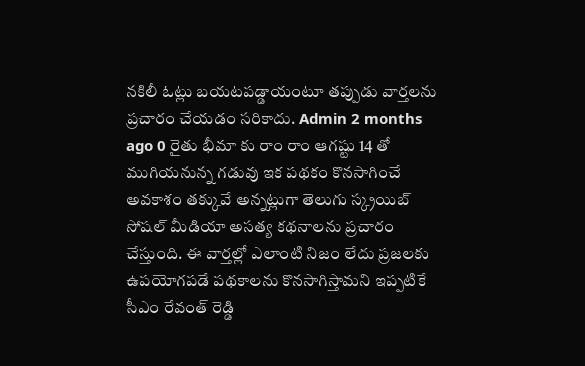నకిలీ ఓట్లు బయటపడ్డాయంటూ తప్పుడు వార్తలను ప్రచారం చేయడం సరికాదు. Admin 2 months ago 0 రైతు భీమా కు రాం రాం ఆగష్టు 14 తో ముగియనున్న గడువు ఇక పథకం కొనసాగించే అవకాశం తక్కువే అన్నట్లుగా తెలుగు స్క్రయిబ్ సోషల్ మీడియా అసత్య కథనాలను ప్రచారం చేస్తుంది. ఈ వార్తల్లో ఎలాంటి నిజం లేదు ప్రజలకు ఉపయోగపడే పథకాలను కొనసాగిస్తామని ఇప్పటికే సీఎం రేవంత్ రెడ్డి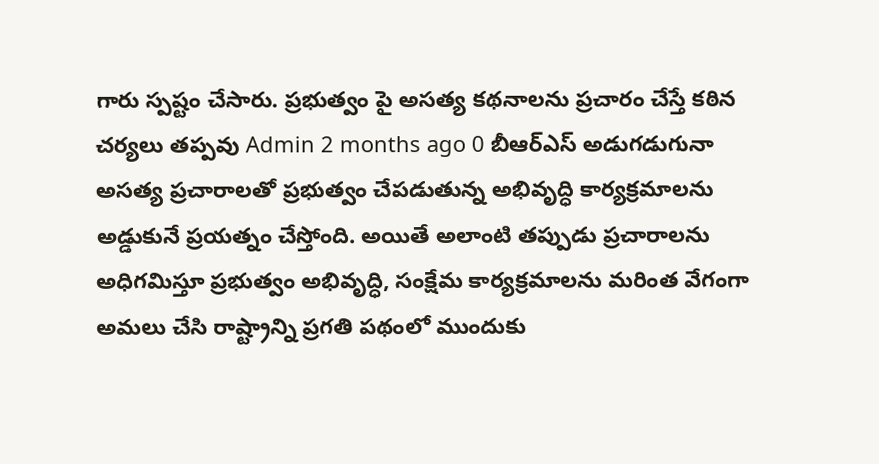గారు స్పష్టం చేసారు. ప్రభుత్వం పై అసత్య కథనాలను ప్రచారం చేస్తే కఠిన చర్యలు తప్పవు Admin 2 months ago 0 బీఆర్ఎస్ అడుగడుగునా అసత్య ప్రచారాలతో ప్రభుత్వం చేపడుతున్న అభివృద్ధి కార్యక్రమాలను అడ్డుకునే ప్రయత్నం చేస్తోంది. అయితే అలాంటి తప్పుడు ప్రచారాలను అధిగమిస్తూ ప్రభుత్వం అభివృద్ధి, సంక్షేమ కార్యక్రమాలను మరింత వేగంగా అమలు చేసి రాష్ట్రాన్ని ప్రగతి పథంలో ముందుకు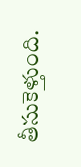తీసుకెళ్తుంది.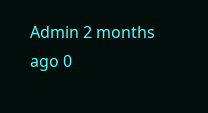Admin 2 months ago 0